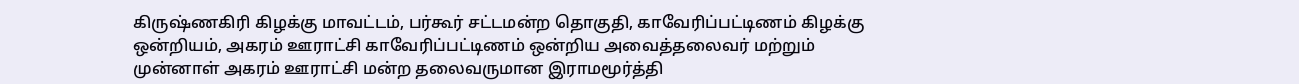கிருஷ்ணகிரி கிழக்கு மாவட்டம், பர்கூர் சட்டமன்ற தொகுதி, காவேரிப்பட்டிணம் கிழக்கு ஒன்றியம், அகரம் ஊராட்சி காவேரிப்பட்டிணம் ஒன்றிய அவைத்தலைவர் மற்றும் முன்னாள் அகரம் ஊராட்சி மன்ற தலைவருமான இராமமூர்த்தி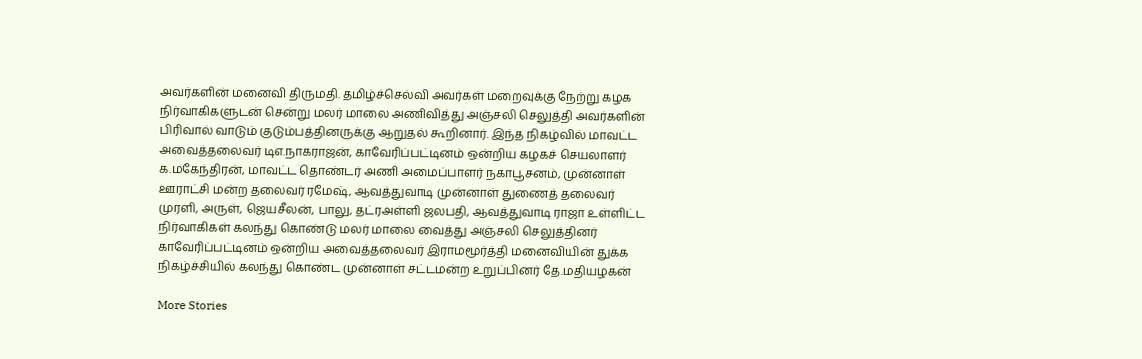அவர்களின் மனைவி திருமதி. தமிழ்ச்செல்வி அவர்கள் மறைவுக்கு நேற்று கழக நிர்வாகிகளுடன் சென்று மலர் மாலை அணிவித்து அஞ்சலி செலுத்தி அவர்களின் பிரிவால் வாடும் குடும்பத்தினருக்கு ஆறுதல் கூறினார். இந்த நிகழ்வில் மாவட்ட அவைத்தலைவர் டிஎ.நாகராஜன், காவேரிப்பட்டினம் ஒன்றிய கழகச் செயலாளர் க.மகேந்திரன், மாவட்ட தொண்டர் அணி அமைப்பாளர் நகாபூசனம், முன்னாள் ஊராட்சி மன்ற தலைவர் ரமேஷ், ஆவத்துவாடி முன்னாள் துணைத் தலைவர் முரளி, அருள், ஜெயசீலன், பாலு, தட்ரஅள்ளி ஜலபதி, ஆவத்துவாடி ராஜா உள்ளிட்ட நிர்வாகிகள் கலந்து கொண்டு மலர் மாலை வைத்து அஞ்சலி செலுத்தினர்
காவேரிப்பட்டினம் ஒன்றிய அவைத்தலைவர் இராமமூர்த்தி மனைவியின் துக்க நிகழ்ச்சியில் கலந்து கொண்ட முன்னாள் சட்டமன்ற உறுப்பினர் தே.மதியழகன்

More Stories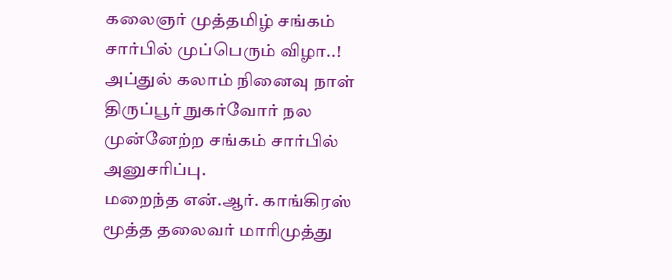கலைஞர் முத்தமிழ் சங்கம் சார்பில் முப்பெரும் விழா..!
அப்துல் கலாம் நினைவு நாள் திருப்பூர் நுகர்வோர் நல முன்னேற்ற சங்கம் சார்பில் அனுசரிப்பு.
மறைந்த என்.ஆர். காங்கிரஸ் மூத்த தலைவர் மாரிமுத்து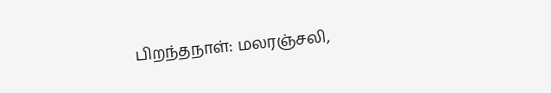பிறந்தநாள்: மலரஞ்சலி,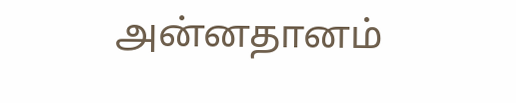அன்னதானம்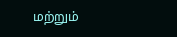மற்றும்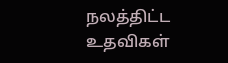நலத்திட்ட உதவிகள்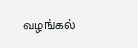வழங்கல்